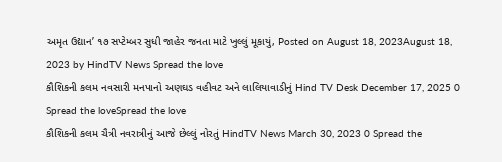અમૃત ઉદ્યાન’ ૧૭ સપ્ટેમ્બર સુધી જાહેર જનતા માટે ખુલ્લું મૂકાયું, Posted on August 18, 2023August 18, 2023 by HindTV News Spread the love
કૌશિકની કલમ નવસારી મનપાનો અણઘડ વહીવટ અને લાલિયાવાડીનું Hind TV Desk December 17, 2025 0 Spread the loveSpread the love
કૌશિકની કલમ ચૈત્રી નવરાત્રીનું આજે છેલ્લું નોરતું HindTV News March 30, 2023 0 Spread the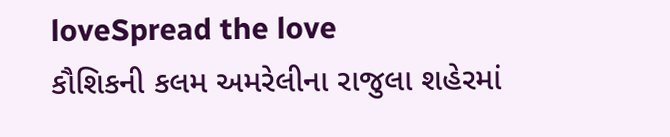loveSpread the love
કૌશિકની કલમ અમરેલીના રાજુલા શહેરમાં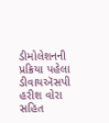ડીમોલેશનની પ્રક્રિયા પહેલા ડીવાયઍસપી હરીશ વોરા સહિત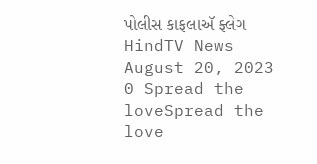પોલીસ કાફલાઍ ફ્લેગ HindTV News August 20, 2023 0 Spread the loveSpread the love